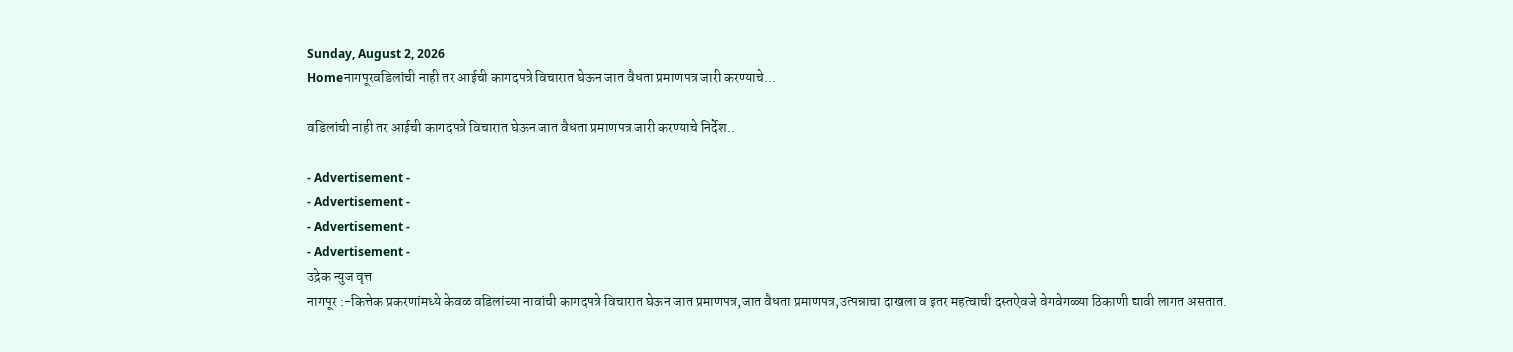Sunday, August 2, 2026
Homeनागपूरवडिलांची नाही तर आईची कागदपत्रे विचारात घेऊन जात वैधता प्रमाणपत्र जारी करण्याचे...

वडिलांची नाही तर आईची कागदपत्रे विचारात घेऊन जात वैधता प्रमाणपत्र जारी करण्याचे निर्देश..

- Advertisement -
- Advertisement -
- Advertisement -
- Advertisement -
उद्रेक न्युज वृत्त
नागपूर :-कित्तेक प्रकरणांमध्ये केवळ वडिलांच्या नावांची कागदपत्रे विचारात घेऊन जात प्रमाणपत्र,जात वैधता प्रमाणपत्र,उत्पन्नाचा दाखला व इतर महत्वाची दस्तऐवजे वेगवेगळ्या ठिकाणी द्यावी लागत असतात.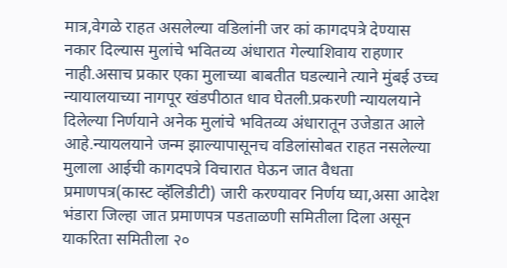मात्र,वेगळे राहत असलेल्या वडिलांनी जर कां कागदपत्रे देण्यास नकार दिल्यास मुलांचे भवितव्य अंधारात गेल्याशिवाय राहणार नाही.असाच प्रकार एका मुलाच्या बाबतीत घडल्याने त्याने मुंबई उच्च न्यायालयाच्या नागपूर खंडपीठात धाव घेतली.प्रकरणी न्यायलयाने दिलेल्या निर्णयाने अनेक मुलांचे भवितव्य अंधारातून उजेडात आले आहे.न्यायलयाने जन्म झाल्यापासूनच वडिलांसोबत राहत नसलेल्या मुलाला आईची कागदपत्रे विचारात घेऊन जात वैधता प्रमाणपत्र(कास्ट व्हॅलिडीटी) जारी करण्यावर निर्णय घ्या,असा आदेश भंडारा जिल्हा जात प्रमाणपत्र पडताळणी समितीला दिला असून याकरिता समितीला २०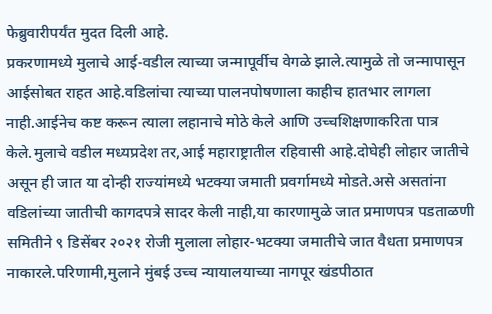फेब्रुवारीपर्यंत मुदत दिली आहे.
प्रकरणामध्ये मुलाचे आई-वडील त्याच्या जन्मापूर्वीच वेगळे झाले.त्यामुळे तो जन्मापासून आईसोबत राहत आहे.वडिलांचा त्याच्या पालनपोषणाला काहीच हातभार लागला नाही.आईनेच कष्ट करून त्याला लहानाचे मोठे केले आणि उच्चशिक्षणाकरिता पात्र केले.मुलाचे वडील मध्यप्रदेश तर,आई महाराष्ट्रातील रहिवासी आहे.दोघेही लोहार जातीचे असून ही जात या दोन्ही राज्यांमध्ये भटक्या जमाती प्रवर्गामध्ये मोडते.असे असतांना वडिलांच्या जातीची कागदपत्रे सादर केली नाही,या कारणामुळे जात प्रमाणपत्र पडताळणी समितीने ९ डिसेंबर २०२१ रोजी मुलाला लोहार-भटक्या जमातीचे जात वैधता प्रमाणपत्र नाकारले.परिणामी,मुलाने मुंबई उच्च न्यायालयाच्या नागपूर खंडपीठात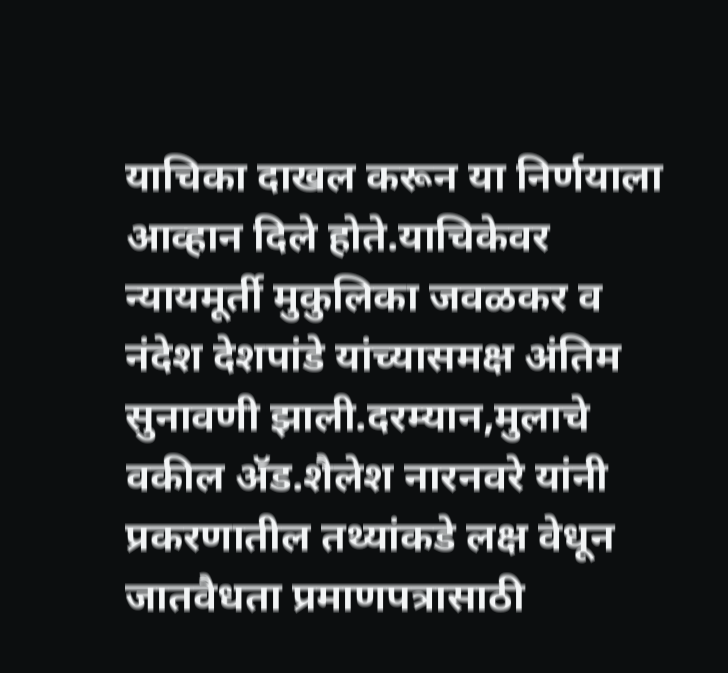याचिका दाखल करून या निर्णयाला आव्हान दिले होते.याचिकेवर न्यायमूर्ती मुकुलिका जवळकर व नंदेश देशपांडे यांच्यासमक्ष अंतिम सुनावणी झाली.दरम्यान,मुलाचे वकील ॲड.शैलेश नारनवरे यांनी प्रकरणातील तथ्यांकडे लक्ष वेधून जातवैधता प्रमाणपत्रासाठी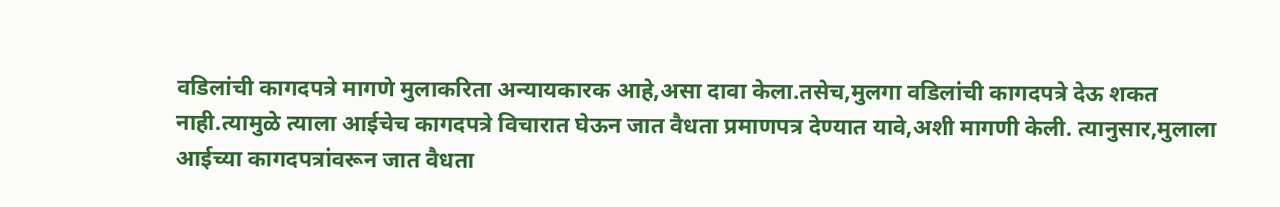वडिलांची कागदपत्रे मागणे मुलाकरिता अन्यायकारक आहे,असा दावा केला.तसेच,मुलगा वडिलांची कागदपत्रे देऊ शकत नाही.त्यामुळे त्याला आईचेच कागदपत्रे विचारात घेऊन जात वैधता प्रमाणपत्र देण्यात यावे,अशी मागणी केली. त्यानुसार,मुलाला आईच्या कागदपत्रांवरून जात वैधता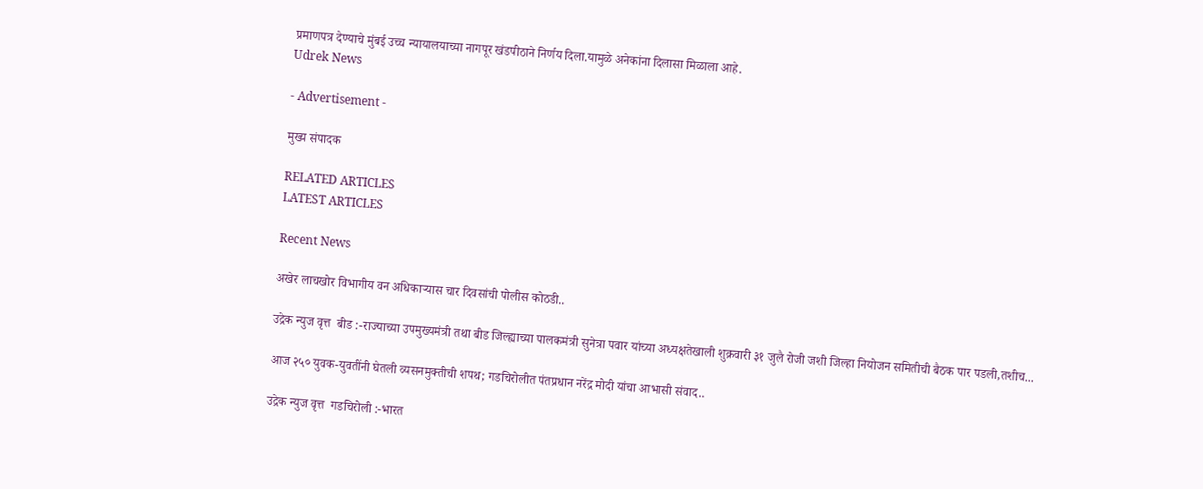प्रमाणपत्र देण्याचे मुंबई उच्च न्यायालयाच्या नागपूर खंडपीठाने निर्णय दिला.यामुळे अनेकांना दिलासा मिळाला आहे.
Udrek News

- Advertisement -

मुख्य संपादक

RELATED ARTICLES
LATEST ARTICLES

Recent News

अखेर लाचखोर विभागीय वन अधिकाऱ्यास चार दिवसांची पोलीस कोठडी..

उद्रेक न्युज वृत्त  बीड :-राज्याच्या उपमुख्यमंत्री तथा बीड जिल्ह्याच्या पालकमंत्री सुनेत्रा पवार यांच्या अध्यक्षतेखाली शुक्रवारी ३१ जुलै रोजी जशी जिल्हा नियोजन समितीची बैठक पार पडली,तशीच...

आज २५० युवक-युवतींनी घेतली व्यसनमुक्तीची शपथ; गडचिरोलीत पंतप्रधान नरेंद्र मोदी यांचा आभासी संवाद..

उद्रेक न्युज वृत्त  गडचिरोली :-भारत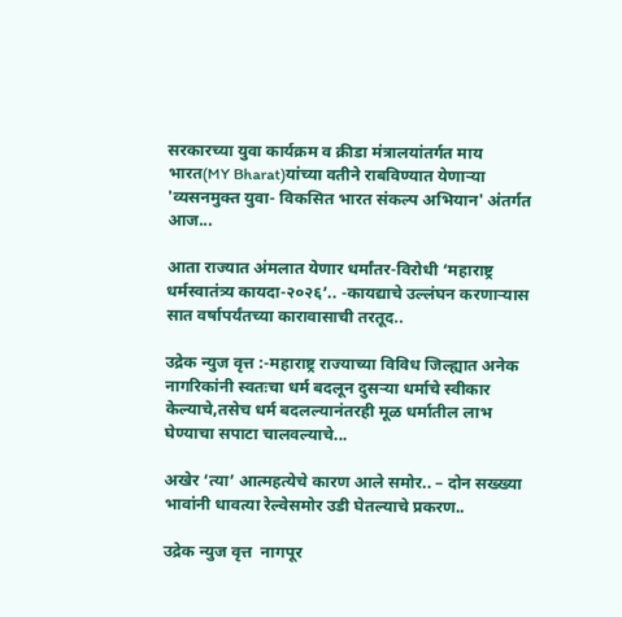सरकारच्या युवा कार्यक्रम व क्रीडा मंत्रालयांतर्गत माय भारत(MY Bharat)यांच्या वतीने राबविण्यात येणाऱ्या 'व्यसनमुक्त युवा- विकसित भारत संकल्प अभियान' अंतर्गत आज...

आता राज्यात अंमलात येणार धर्मांतर-विरोधी ‘महाराष्ट्र धर्मस्वातंत्र्य कायदा-२०२६’.. -कायद्याचे उल्लंघन करणाऱ्यास सात वर्षापर्यंतच्या कारावासाची तरतूद..

उद्रेक न्युज वृत्त :-महाराष्ट्र राज्याच्या विविध जिल्ह्यात अनेक नागरिकांनी स्वतःचा धर्म बदलून दुसऱ्या धर्माचे स्वीकार केल्याचे,तसेच धर्म बदलल्यानंतरही मूळ धर्मातील लाभ घेण्याचा सपाटा चालवल्याचे...

अखेर ‘त्या’ आत्महत्येचे कारण आले समोर.. – दोन सख्ख्या भावांनी धावत्या रेल्वेसमोर उडी घेतल्याचे प्रकरण..

उद्रेक न्युज वृत्त  नागपूर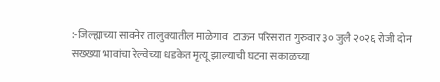:-जिल्ह्याच्या सावनेर तालुक्यातील माळेगाव  टाऊन परिसरात गुरुवार ३० जुलै २०२६ रोजी दोन सख्ख्या भावांचा रेल्वेच्या धडकेत मृत्यू झाल्याची घटना सकाळच्या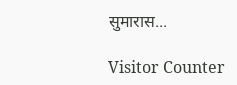सुमारास...

Visitor Counter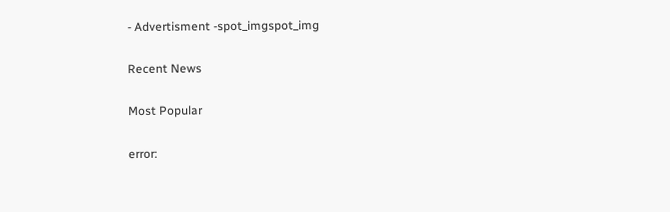- Advertisment -spot_imgspot_img

Recent News

Most Popular

error: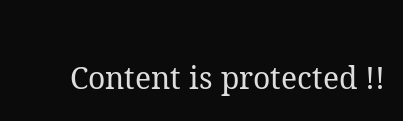Content is protected !!